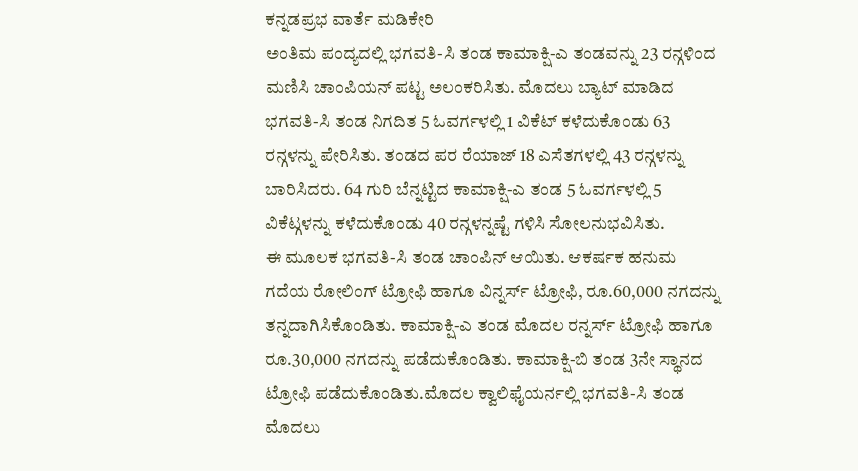ಕನ್ನಡಪ್ರಭ ವಾರ್ತೆ ಮಡಿಕೇರಿ
ಅಂತಿಮ ಪಂದ್ಯದಲ್ಲಿ ಭಗವತಿ-ಸಿ ತಂಡ ಕಾಮಾಕ್ಷಿ-ಎ ತಂಡವನ್ನು 23 ರನ್ಗಳಿಂದ ಮಣಿಸಿ ಚಾಂಪಿಯನ್ ಪಟ್ಟ ಅಲಂಕರಿಸಿತು. ಮೊದಲು ಬ್ಯಾಟ್ ಮಾಡಿದ ಭಗವತಿ-ಸಿ ತಂಡ ನಿಗದಿತ 5 ಓವರ್ಗಳಲ್ಲಿ 1 ವಿಕೆಟ್ ಕಳೆದುಕೊಂಡು 63 ರನ್ಗಳನ್ನು ಪೇರಿಸಿತು. ತಂಡದ ಪರ ರೆಯಾಜ್ 18 ಎಸೆತಗಳಲ್ಲಿ 43 ರನ್ಗಳನ್ನು ಬಾರಿಸಿದರು. 64 ಗುರಿ ಬೆನ್ನಟ್ಟಿದ ಕಾಮಾಕ್ಷಿ-ಎ ತಂಡ 5 ಓವರ್ಗಳಲ್ಲಿ 5 ವಿಕೆಟ್ಗಳನ್ನು ಕಳೆದುಕೊಂಡು 40 ರನ್ಗಳನ್ನಷ್ಟೆ ಗಳಿಸಿ ಸೋಲನುಭವಿಸಿತು.
ಈ ಮೂಲಕ ಭಗವತಿ-ಸಿ ತಂಡ ಚಾಂಪಿನ್ ಆಯಿತು. ಆಕರ್ಷಕ ಹನುಮ ಗದೆಯ ರೋಲಿಂಗ್ ಟ್ರೋಫಿ ಹಾಗೂ ವಿನ್ನರ್ಸ್ ಟ್ರೋಫಿ, ರೂ.60,000 ನಗದನ್ನು ತನ್ನದಾಗಿಸಿಕೊಂಡಿತು. ಕಾಮಾಕ್ಷಿ-ಎ ತಂಡ ಮೊದಲ ರನ್ನರ್ಸ್ ಟ್ರೋಫಿ ಹಾಗೂ ರೂ.30,000 ನಗದನ್ನು ಪಡೆದುಕೊಂಡಿತು. ಕಾಮಾಕ್ಷಿ-ಬಿ ತಂಡ 3ನೇ ಸ್ಥಾನದ ಟ್ರೋಫಿ ಪಡೆದುಕೊಂಡಿತು.ಮೊದಲ ಕ್ವಾಲಿಫೈಯರ್ನಲ್ಲಿ ಭಗವತಿ-ಸಿ ತಂಡ ಮೊದಲು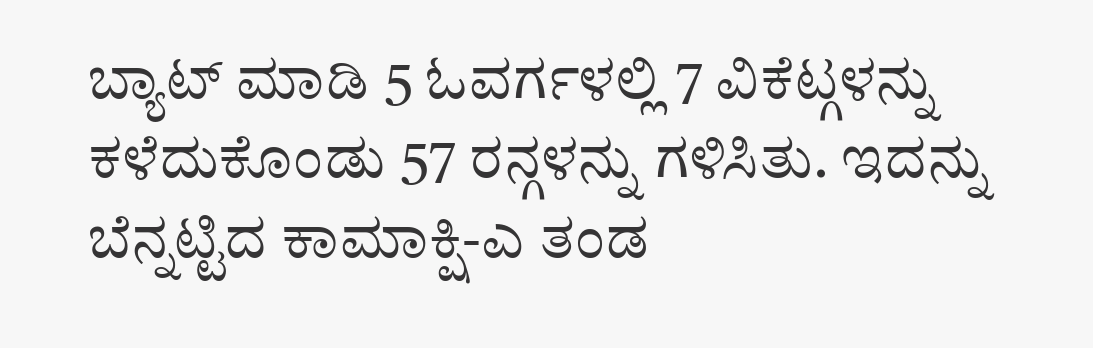ಬ್ಯಾಟ್ ಮಾಡಿ 5 ಓವರ್ಗಳಲ್ಲಿ 7 ವಿಕೆಟ್ಗಳನ್ನು ಕಳೆದುಕೊಂಡು 57 ರನ್ಗಳನ್ನು ಗಳಿಸಿತು. ಇದನ್ನು ಬೆನ್ನಟ್ಟಿದ ಕಾಮಾಕ್ಷಿ-ಎ ತಂಡ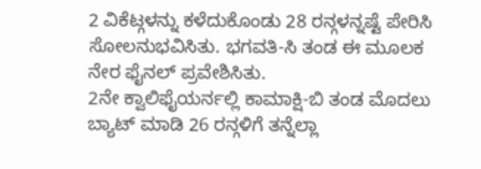2 ವಿಕೆಟ್ಗಳನ್ನು ಕಳೆದುಕೊಂಡು 28 ರನ್ಗಳನ್ನಷ್ಟೆ ಪೇರಿಸಿ ಸೋಲನುಭವಿಸಿತು. ಭಗವತಿ-ಸಿ ತಂಡ ಈ ಮೂಲಕ ನೇರ ಫೈನಲ್ ಪ್ರವೇಶಿಸಿತು.
2ನೇ ಕ್ವಾಲಿಫೈಯರ್ನಲ್ಲಿ ಕಾಮಾಕ್ಷಿ-ಬಿ ತಂಡ ಮೊದಲು ಬ್ಯಾಟ್ ಮಾಡಿ 26 ರನ್ಗಳಿಗೆ ತನ್ನೆಲ್ಲಾ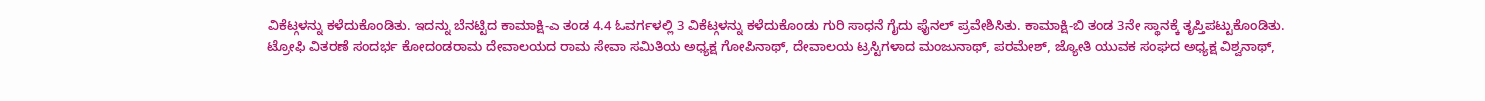ವಿಕೆಟ್ಗಳನ್ನು ಕಳೆದುಕೊಂಡಿತು. ಇದನ್ನು ಬೆನಟ್ಟಿದ ಕಾಮಾಕ್ಷಿ-ಎ ತಂಡ 4.4 ಓವರ್ಗಳಲ್ಲಿ 3 ವಿಕೆಟ್ಗಳನ್ನು ಕಳೆದುಕೊಂಡು ಗುರಿ ಸಾಧನೆ ಗೈದು ಫೈನಲ್ ಪ್ರವೇಶಿಸಿತು. ಕಾಮಾಕ್ಷಿ-ಬಿ ತಂಡ 3ನೇ ಸ್ಥಾನಕ್ಕೆ ತೃಪ್ತಿಪಟ್ಟುಕೊಂಡಿತು.
ಟ್ರೋಫಿ ವಿತರಣೆ ಸಂದರ್ಭ ಕೋದಂಡರಾಮ ದೇವಾಲಯದ ರಾಮ ಸೇವಾ ಸಮಿತಿಯ ಅಧ್ಯಕ್ಷ ಗೋಪಿನಾಥ್, ದೇವಾಲಯ ಟ್ರಸ್ಟಿಗಳಾದ ಮಂಜುನಾಥ್, ಪರಮೇಶ್, ಜ್ಯೋತಿ ಯುವಕ ಸಂಘದ ಅಧ್ಯಕ್ಷ ವಿಶ್ವನಾಥ್,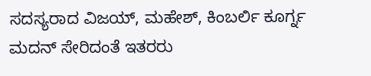ಸದಸ್ಯರಾದ ವಿಜಯ್, ಮಹೇಶ್, ಕಿಂಬರ್ಲಿ ಕೂರ್ಗ್ನ ಮದನ್ ಸೇರಿದಂತೆ ಇತರರು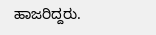ಹಾಜರಿದ್ದರು.